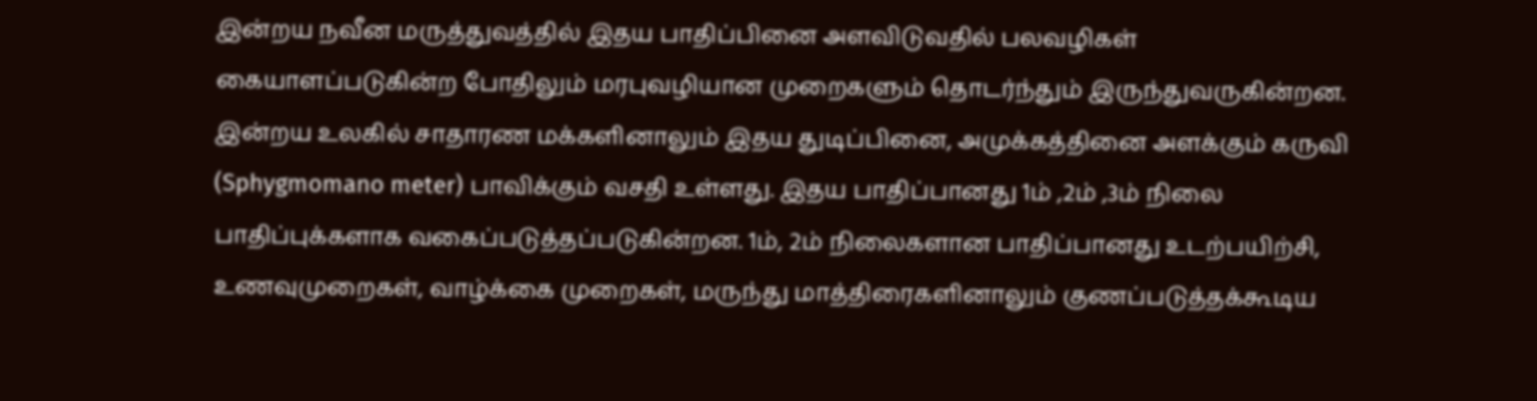இன்றய நவீன மருத்துவத்தில் இதய பாதிப்பினை அளவிடுவதில் பலவழிகள் கையாளப்படுகின்ற போதிலும் மரபுவழியான முறைகளும் தொடர்ந்தும் இருந்துவருகின்றன. இன்றய உலகில் சாதாரண மக்களினாலும் இதய துடிப்பினை, அமுக்கத்தினை அளக்கும் கருவி (Sphygmomano meter) பாவிக்கும் வசதி உள்ளது. இதய பாதிப்பானது 1ம் ,2ம் ,3ம் நிலை பாதிப்புக்களாக வகைப்படுத்தப்படுகின்றன. 1ம், 2ம் நிலைகளான பாதிப்பானது உடற்பயிற்சி, உணவுமுறைகள், வாழ்க்கை முறைகள், மருந்து மாத்திரைகளினாலும் குணப்படுத்தக்கூடிய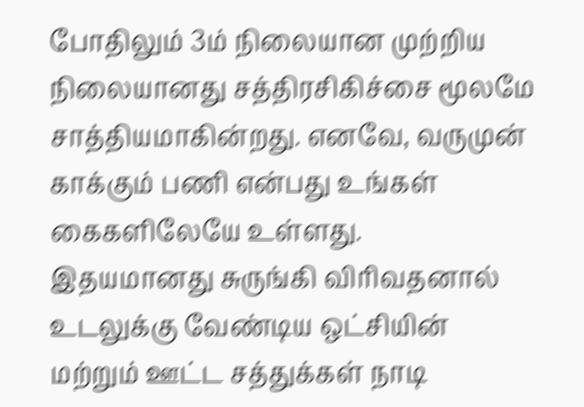போதிலும் 3ம் நிலையான முற்றிய நிலையானது சத்திரசிகிச்சை மூலமே சாத்தியமாகின்றது. எனவே, வருமுன் காக்கும் பணி என்பது உங்கள் கைகளிலேயே உள்ளது.
இதயமானது சுருங்கி விரிவதனால் உடலுக்கு வேண்டிய ஒட்சியின் மற்றும் ஊட்ட சத்துக்கள் நாடி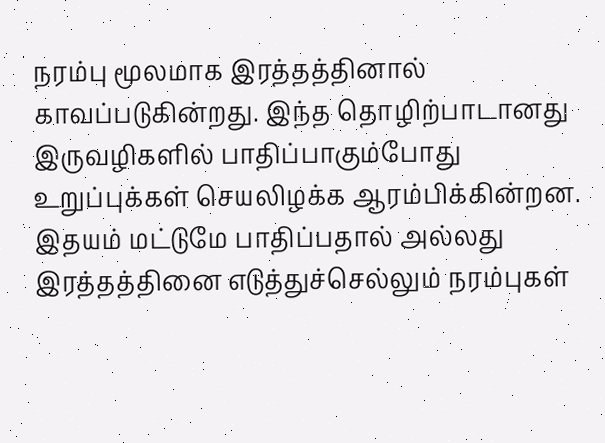நரம்பு மூலமாக இரத்தத்தினால் காவப்படுகின்றது. இந்த தொழிற்பாடானது இருவழிகளில் பாதிப்பாகும்போது உறுப்புக்கள் செயலிழக்க ஆரம்பிக்கின்றன. இதயம் மட்டுமே பாதிப்பதால் அல்லது இரத்தத்தினை எடுத்துச்செல்லும் நரம்புகள்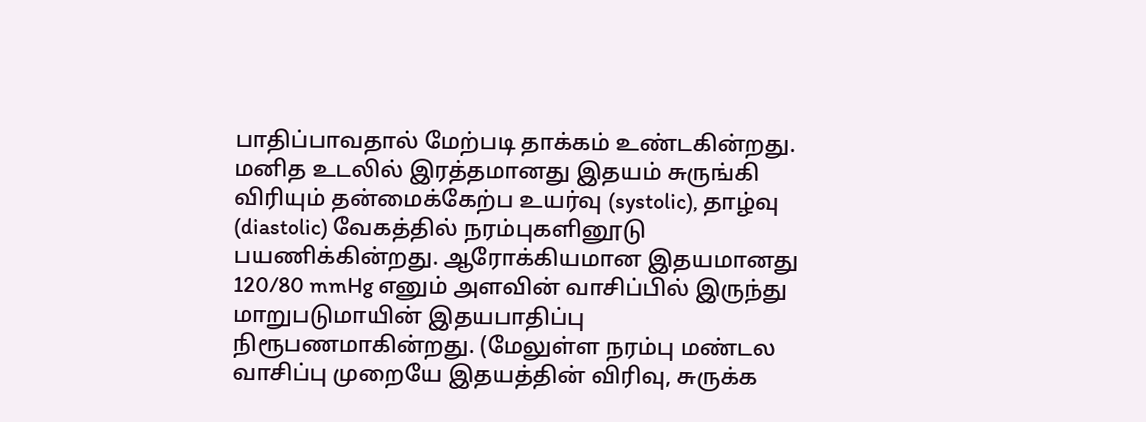பாதிப்பாவதால் மேற்படி தாக்கம் உண்டகின்றது. மனித உடலில் இரத்தமானது இதயம் சுருங்கி விரியும் தன்மைக்கேற்ப உயர்வு (systolic), தாழ்வு (diastolic) வேகத்தில் நரம்புகளினூடு பயணிக்கின்றது. ஆரோக்கியமான இதயமானது 120/80 mmHg எனும் அளவின் வாசிப்பில் இருந்து மாறுபடுமாயின் இதயபாதிப்பு நிரூபணமாகின்றது. (மேலுள்ள நரம்பு மண்டல வாசிப்பு முறையே இதயத்தின் விரிவு, சுருக்க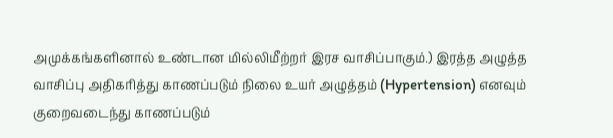அமுக்கங்களினால் உண்டான மில்லிமீற்றர் இரச வாசிப்பாகும்.) இரத்த அழுத்த வாசிப்பு அதிகரித்து காணப்படும் நிலை உயர் அழுத்தம் (Hypertension) எனவும் குறைவடைந்து காணப்படும்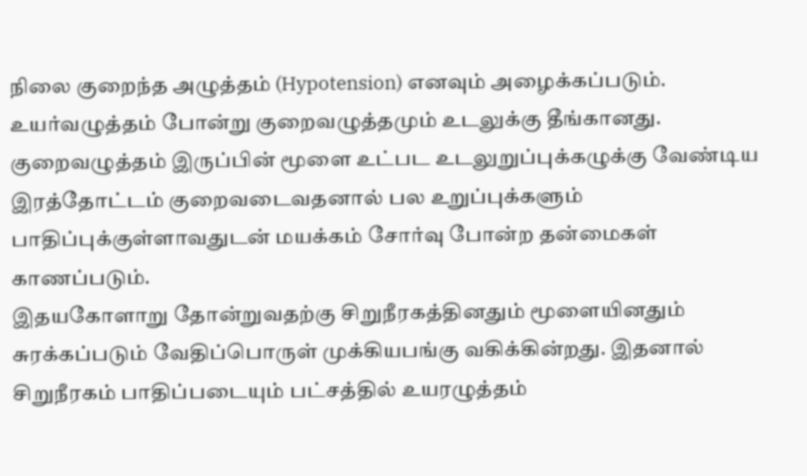நிலை குறைந்த அழுத்தம் (Hypotension) எனவும் அழைக்கப்படும். உயர்வழுத்தம் போன்று குறைவழுத்தமும் உடலுக்கு தீங்கானது. குறைவழுத்தம் இருப்பின் மூளை உட்பட உடலுறுப்புக்கழுக்கு வேண்டிய இரத்தோட்டம் குறைவடைவதனால் பல உறுப்புக்களும் பாதிப்புக்குள்ளாவதுடன் மயக்கம் சோர்வு போன்ற தன்மைகள் காணப்படும்.
இதயகோளாறு தோன்றுவதற்கு சிறுநீரகத்தினதும் மூளையினதும் சுரக்கப்படும் வேதிப்பொருள் முக்கியபங்கு வகிக்கின்றது. இதனால் சிறுநீரகம் பாதிப்படையும் பட்சத்தில் உயரழுத்தம்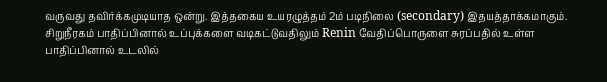வருவது தவிர்க்கமுடியாத ஒன்று. இத்தகைய உயரழுத்தம் 2ம் படிநிலை (secondary) இதயத்தாக்கமாகும். சிறுநீரகம் பாதிப்பினால் உப்புக்களை வடிகட்டுவதிலும் Renin வேதிப்பொருளை சுரப்பதில் உள்ள பாதிப்பினால் உடலில்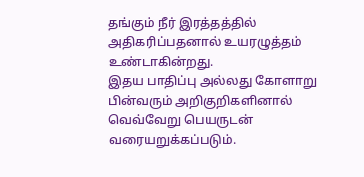தங்கும் நீர் இரத்தத்தில் அதிகரிப்பதனால் உயரழுத்தம் உண்டாகின்றது.
இதய பாதிப்பு அல்லது கோளாறு பின்வரும் அறிகுறிகளினால் வெவ்வேறு பெயருடன் வரையறுக்கப்படும்.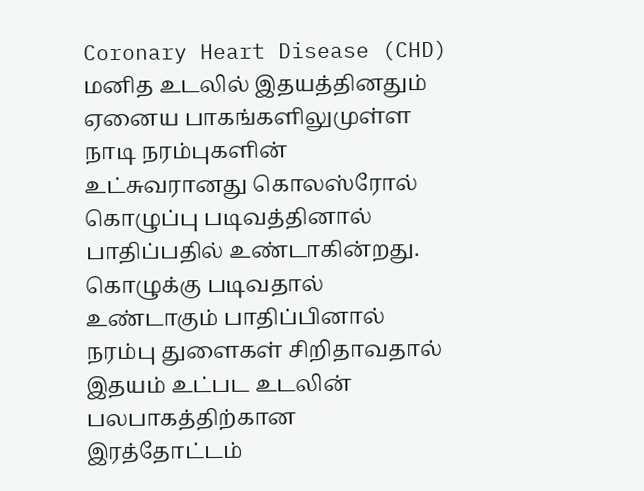Coronary Heart Disease (CHD)
மனித உடலில் இதயத்தினதும் ஏனைய பாகங்களிலுமுள்ள நாடி நரம்புகளின் உட்சுவரானது கொலஸ்ரோல் கொழுப்பு படிவத்தினால் பாதிப்பதில் உண்டாகின்றது. கொழுக்கு படிவதால் உண்டாகும் பாதிப்பினால் நரம்பு துளைகள் சிறிதாவதால் இதயம் உட்பட உடலின் பலபாகத்திற்கான இரத்தோட்டம்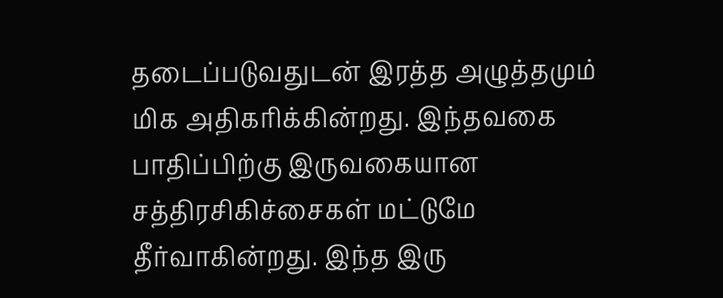தடைப்படுவதுடன் இரத்த அழுத்தமும் மிக அதிகரிக்கின்றது. இந்தவகை பாதிப்பிற்கு இருவகையான சத்திரசிகிச்சைகள் மட்டுமே தீர்வாகின்றது. இந்த இரு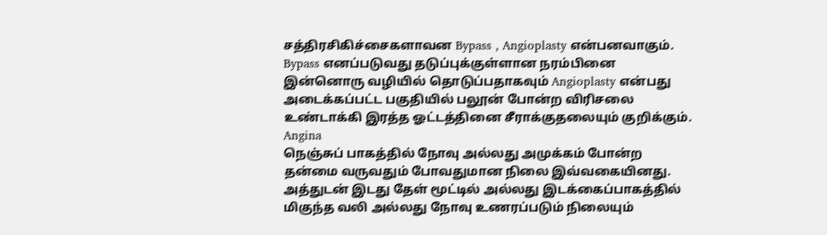சத்திரசிகிச்சைகளாவன Bypass , Angioplasty என்பனவாகும். Bypass எனப்படுவது தடுப்புக்குள்ளான நரம்பினை இன்னொரு வழியில் தொடுப்பதாகவும் Angioplasty என்பது அடைக்கப்பட்ட பகுதியில் பலூன் போன்ற விரிசலை உண்டாக்கி இரத்த ஓட்டத்தினை சீராக்குதலையும் குறிக்கும்.
Angina
நெஞ்சுப் பாகத்தில் நோவு அல்லது அமுக்கம் போன்ற தன்மை வருவதும் போவதுமான நிலை இவ்வகையினது. அத்துடன் இடது தேள் மூட்டில் அல்லது இடக்கைப்பாகத்தில் மிகுந்த வலி அல்லது நோவு உணரப்படும் நிலையும்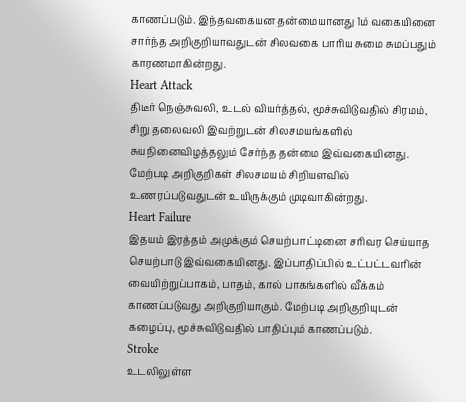காணப்படும். இந்தவகையன தன்மையானது 1ம் வகையினை சார்ந்த அறிகுறியாவதுடன் சிலவகை பாரிய சுமை சுமப்பதும் காரணமாகின்றது.
Heart Attack
திடீர் நெஞ்சுவலி, உடல் வியர்த்தல், மூச்சுவிடுவதில் சிரமம், சிறு தலைவலி இவற்றுடன் சிலசமயங்களில் சுயநினைவிழத்தலும் சேர்ந்த தன்மை இவ்வகையினது. மேற்படி அறிகுறிகள் சிலசமயம் சிறியளவில் உணரப்படுவதுடன் உயிருக்கும் முடிவாகின்றது.
Heart Failure
இதயம் இரத்தம் அமுக்கும் செயற்பாட்டினை சரிவர செய்யாத செயற்பாடு இவ்வகையினது. இப்பாதிப்பில் உட்பட்டவரின் வையிற்றுப்பாகம், பாதம், கால் பாகங்களில் வீக்கம் காணப்படுவது அறிகுறியாகும். மேற்படி அறிகுறியுடன் கழைப்பு, மூச்சுவிடுவதில் பாதிப்பும் காணப்படும்.
Stroke
உடலிலுள்ள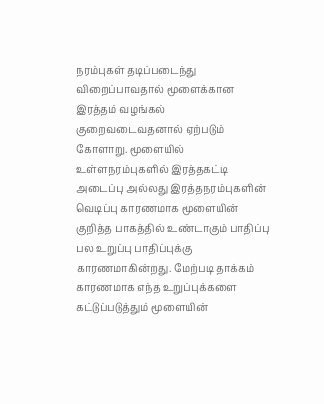நரம்புகள் தடிப்படைந்து விறைப்பாவதால் மூளைக்கான இரத்தம் வழங்கல் குறைவடைவதனால் ஏற்படும் கோளாறு. மூளையில் உள்ளநரம்புகளில் இரத்தகட்டி அடைப்பு அல்லது இரத்தநரம்புகளின் வெடிப்பு காரணமாக மூளையின் குறித்த பாகத்தில் உண்டாகும் பாதிப்பு பல உறுப்பு பாதிப்புக்கு காரணமாகின்றது. மேற்படி தாக்கம் காரணமாக எந்த உறுப்புக்களை கட்டுப்படுத்தும் மூளையின்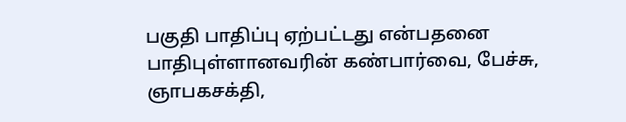பகுதி பாதிப்பு ஏற்பட்டது என்பதனை பாதிபுள்ளானவரின் கண்பார்வை, பேச்சு, ஞாபகசக்தி,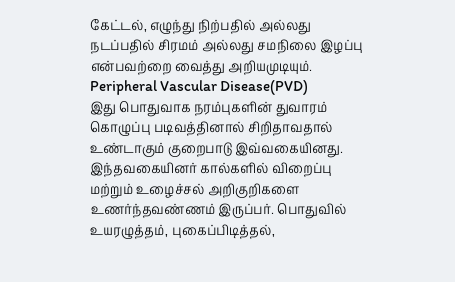கேட்டல், எழுந்து நிற்பதில் அல்லது நடப்பதில் சிரமம் அல்லது சமநிலை இழப்பு என்பவற்றை வைத்து அறியமுடியும்.
Peripheral Vascular Disease(PVD)
இது பொதுவாக நரம்புகளின் துவாரம் கொழுப்பு படிவத்தினால் சிறிதாவதால் உண்டாகும் குறைபாடு இவ்வகையினது. இந்தவகையினர் கால்களில் விறைப்பு மற்றும் உழைச்சல் அறிகுறிகளை உணர்ந்தவண்ணம் இருப்பர். பொதுவில் உயரழுத்தம், புகைப்பிடித்தல்,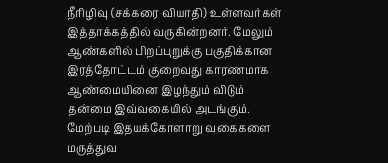நீரிழிவு (சக்கரை வியாதி) உள்ளவர்கள் இத்தாக்கத்தில் வருகின்றனர். மேலும் ஆண்களில் பிறப்புறுக்கு பகுதிக்கான இரத்தோட்டம் குறைவது காரணமாக ஆண்மையினை இழந்தும் விடும் தன்மை இவ்வகையில் அடங்கும்.
மேற்படி இதயக்கோளாறு வகைகளை மருத்துவ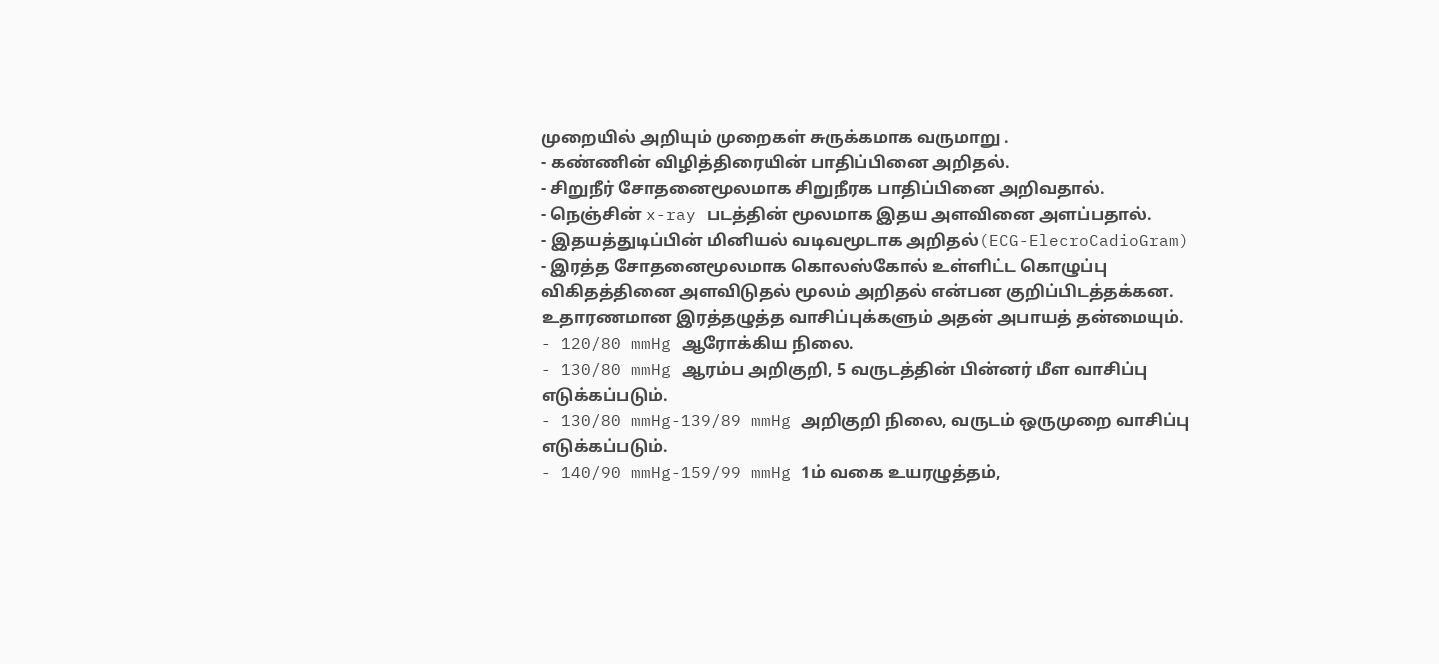முறையில் அறியும் முறைகள் சுருக்கமாக வருமாறு .
- கண்ணின் விழித்திரையின் பாதிப்பினை அறிதல்.
- சிறுநீர் சோதனைமூலமாக சிறுநீரக பாதிப்பினை அறிவதால்.
- நெஞ்சின் x-ray படத்தின் மூலமாக இதய அளவினை அளப்பதால்.
- இதயத்துடிப்பின் மினியல் வடிவமூடாக அறிதல்(ECG-ElecroCadioGram)
- இரத்த சோதனைமூலமாக கொலஸ்கோல் உள்ளிட்ட கொழுப்பு விகிதத்தினை அளவிடுதல் மூலம் அறிதல் என்பன குறிப்பிடத்தக்கன.
உதாரணமான இரத்தழுத்த வாசிப்புக்களும் அதன் அபாயத் தன்மையும்.
- 120/80 mmHg ஆரோக்கிய நிலை.
- 130/80 mmHg ஆரம்ப அறிகுறி, 5 வருடத்தின் பின்னர் மீள வாசிப்பு எடுக்கப்படும்.
- 130/80 mmHg-139/89 mmHg அறிகுறி நிலை, வருடம் ஒருமுறை வாசிப்பு எடுக்கப்படும்.
- 140/90 mmHg-159/99 mmHg 1ம் வகை உயரழுத்தம்,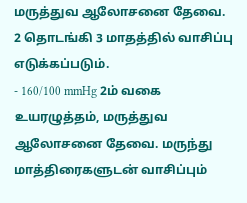மருத்துவ ஆலோசனை தேவை. 2 தொடங்கி 3 மாதத்தில் வாசிப்பு எடுக்கப்படும்.
- 160/100 mmHg 2ம் வகை உயரழுத்தம், மருத்துவ ஆலோசனை தேவை. மருந்து மாத்திரைகளுடன் வாசிப்பும்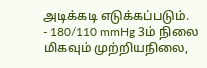அடிக்கடி எடுக்கப்படும்.
- 180/110 mmHg 3ம் நிலை மிகவும் முற்றியநிலை,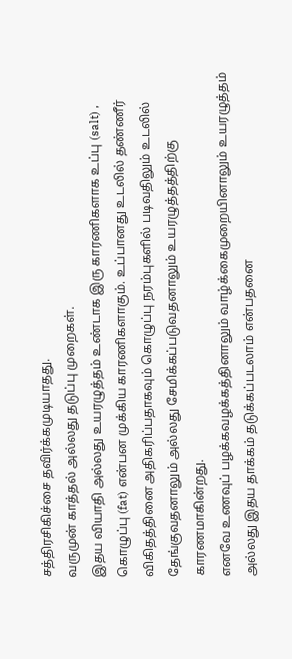சத்திரசிகிச்சை தவிர்க்கமுடியாதது.
வருமுன் காத்தல் அல்லது தடுப்பு முறைகள்.
இதய வியாதி அல்லது உயரழுத்தம் உண்டாக இரு காரணிகளாக உப்பு (salt) , கொழுப்பு (fat) என்பன முக்கிய காரணிகளாகும். உப்பானது உடலில் தண்ணீர் விகிதத்தினை அதிகரிப்பதாகவும் கொழுப்பு நரம்புகளில் படிவதிலும் உடலில் தேங்குவதனாலும் அல்லது சேமிக்கப்படுவதனாலும் உயரழுத்தத்திற்கு காரணமாகின்றது.
எனவே உணவுப் பழக்கவழக்கத்தினாலும் வாழ்க்கைமுறையினாலும் உயரழுத்தம் அல்லது இதய தாக்கம் தடுக்கப்படலாம் என்பதனை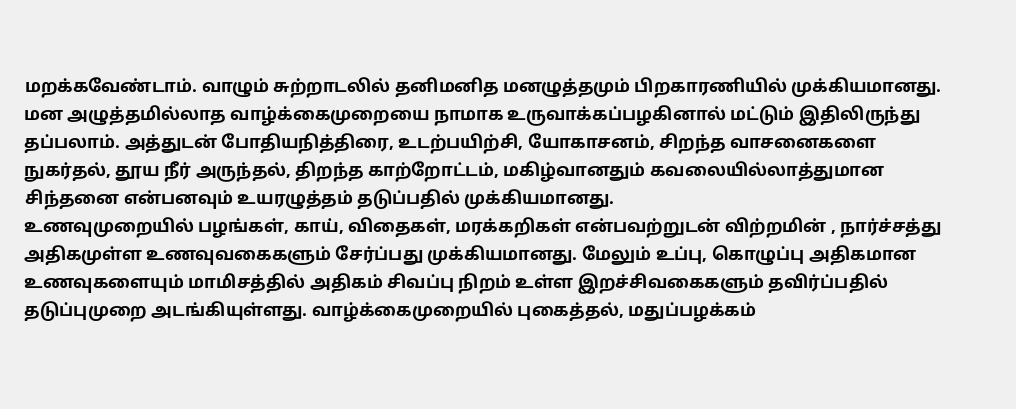மறக்கவேண்டாம். வாழும் சுற்றாடலில் தனிமனித மனழுத்தமும் பிறகாரணியில் முக்கியமானது. மன அழுத்தமில்லாத வாழ்க்கைமுறையை நாமாக உருவாக்கப்பழகினால் மட்டும் இதிலிருந்து தப்பலாம். அத்துடன் போதியநித்திரை, உடற்பயிற்சி, யோகாசனம், சிறந்த வாசனைகளை நுகர்தல், தூய நீர் அருந்தல், திறந்த காற்றோட்டம், மகிழ்வானதும் கவலையில்லாத்துமான சிந்தனை என்பனவும் உயரழுத்தம் தடுப்பதில் முக்கியமானது.
உணவுமுறையில் பழங்கள், காய், விதைகள், மரக்கறிகள் என்பவற்றுடன் விற்றமின் , நார்ச்சத்து அதிகமுள்ள உணவுவகைகளும் சேர்ப்பது முக்கியமானது. மேலும் உப்பு, கொழுப்பு அதிகமான உணவுகளையும் மாமிசத்தில் அதிகம் சிவப்பு நிறம் உள்ள இறச்சிவகைகளும் தவிர்ப்பதில் தடுப்புமுறை அடங்கியுள்ளது. வாழ்க்கைமுறையில் புகைத்தல், மதுப்பழக்கம்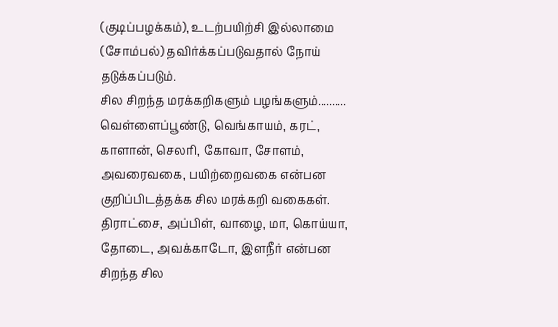(குடிப்பழக்கம்), உடற்பயிற்சி இல்லாமை (சோம்பல்) தவிர்க்கப்படுவதால் நோய் தடுக்கப்படும்.
சில சிறந்த மரக்கறிகளும் பழங்களும்..........
வெள்ளைப்பூண்டு, வெங்காயம், கரட், காளான், செலரி, கோவா, சோளம், அவரைவகை, பயிற்றைவகை என்பன குறிப்பிடத்தக்க சில மரக்கறி வகைகள்.
திராட்சை, அப்பிள், வாழை, மா, கொய்யா, தோடை, அவக்காடோ, இளநீர் என்பன சிறந்த சில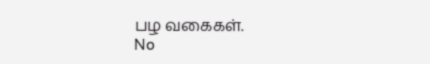பழ வகைகள்.
No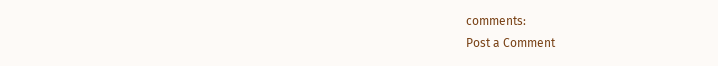comments:
Post a Comment